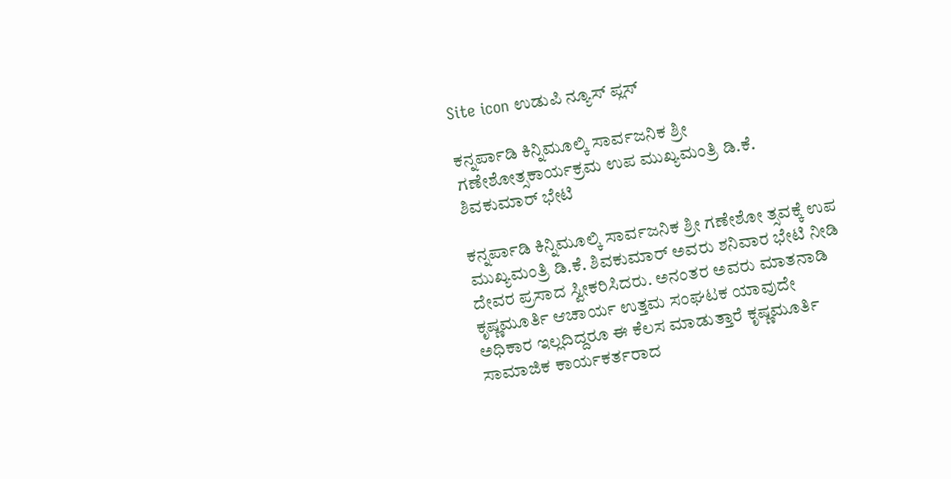Site icon ಉಡುಪಿ ನ್ಯೂಸ್ ಪ್ಲಸ್

ಕನ್ನರ್ಪಾಡಿ ಕಿನ್ನಿಮೂಲ್ಕಿ ಸಾರ್ವಜನಿಕ ಶ್ರೀ ಗಣೇಶೋತ್ಸಕಾರ್ಯಕ್ರಮ ಉಪ ಮುಖ್ಯಮಂತ್ರಿ ಡಿ.ಕೆ. ಶಿವಕುಮಾ‌ರ್ ಭೇಟಿ

ಕನ್ನರ್ಪಾಡಿ ಕಿನ್ನಿಮೂಲ್ಕಿ ಸಾರ್ವಜನಿಕ ಶ್ರೀ ಗಣೇಶೋ ತ್ಸವಕ್ಕೆ ಉಪ ಮುಖ್ಯಮಂತ್ರಿ ಡಿ.ಕೆ. ಶಿವಕುಮಾ‌ರ್ ಅವರು ಶನಿವಾರ ಭೇಟಿ ನೀಡಿ ದೇವರ ಪ್ರಸಾದ ಸ್ವೀಕರಿಸಿದರು. ಅನಂತರ ಅವರು ಮಾತನಾಡಿ ಕೃಷ್ಣಮೂರ್ತಿ ಆಚಾರ್ಯ ಉತ್ತಮ ಸಂಘಟಕ ಯಾವುದೇ ಅಧಿಕಾರ ಇಲ್ಲದಿದ್ದರೂ ಈ ಕೆಲಸ ಮಾಡುತ್ತಾರೆ ಕೃಷ್ಣಮೂರ್ತಿ ಸಾಮಾಜಿಕ ಕಾರ್ಯಕರ್ತರಾದ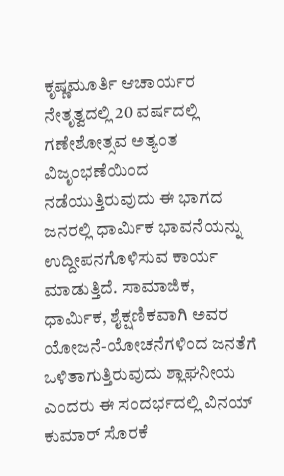ಕೃಷ್ಣಮೂರ್ತಿ ಆಚಾರ್ಯರ ನೇತೃತ್ವದಲ್ಲಿ 20 ವರ್ಷದಲ್ಲಿ ಗಣೇಶೋತ್ಸವ ಅತ್ಯಂತ ವಿಜೃಂಭಣೆಯಿಂದ ನಡೆಯುತ್ತಿರುವುದು ಈ ಭಾಗದ ಜನರಲ್ಲಿ ಧಾರ್ಮಿಕ ಭಾವನೆಯನ್ನು ಉದ್ದೀಪನಗೊಳಿಸುವ ಕಾರ್ಯ ಮಾಡುತ್ತಿದೆ. ಸಾಮಾಜಿಕ, ಧಾರ್ಮಿಕ, ಶೈಕ್ಷಣಿಕವಾಗಿ ಅವರ ಯೋಜನೆ-ಯೋಚನೆಗಳಿಂದ ಜನತೆಗೆ ಒಳಿತಾಗುತ್ತಿರುವುದು ಶ್ಲಾಘನೀಯ ಎಂದರು ಈ ಸಂದರ್ಭದಲ್ಲಿ ವಿನಯ್ ಕುಮಾರ್ ಸೊರಕೆ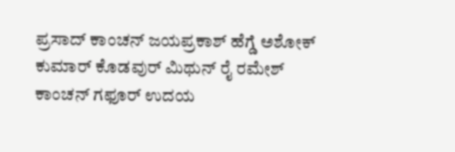ಪ್ರಸಾದ್ ಕಾಂಚನ್ ಜಯಪ್ರಕಾಶ್ ಹೆಗ್ಡೆ ಅಶೋಕ್ ಕುಮಾರ್ ಕೊಡವುರ್ ಮಿಥುನ್ ರೈ ರಮೇಶ್ ಕಾಂಚನ್ ಗಫೂರ್ ಉದಯ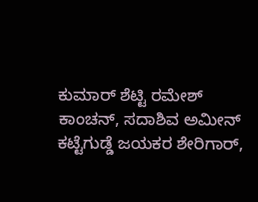ಕುಮಾರ್ ಶೆಟ್ಟಿ ರಮೇಶ್ ಕಾಂಚನ್, ಸದಾಶಿವ ಅಮೀನ್ ಕಟ್ಟೆಗುಡ್ಡೆ ಜಯಕರ ಶೇರಿಗಾರ್,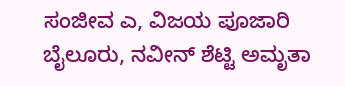ಸಂಜೀವ ಎ, ವಿಜಯ ಪೂಜಾರಿ ಬೈಲೂರು, ನವೀನ್ ಶೆಟ್ಟಿ ಅಮೃತಾ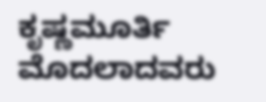ಕೃಷ್ಣಮೂರ್ತಿ ಮೊದಲಾದವರು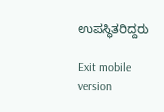ಉಪಸ್ಥಿತರಿದ್ದರು

Exit mobile version